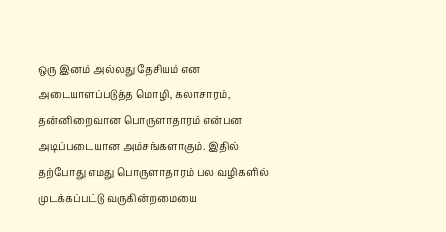ஒரு இனம் அல்லது தேசியம் என அடையாளப்படுத்த மொழி, கலாசாரம், தன்னிறைவான பொருளாதாரம் என்பன அடிப்படையான அம்சங்களாகும். இதில் தற்போது எமது பொருளாதாரம் பல வழிகளில் முடக்கப்பட்டு வருகின்றமையை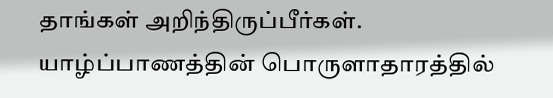தாங்கள் அறிந்திருப்பீர்கள். யாழ்ப்பாணத்தின் பொருளாதாரத்தில்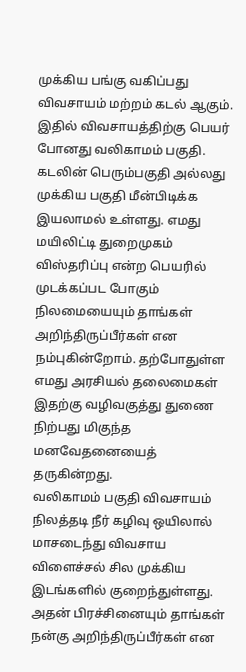முக்கிய பங்கு வகிப்பது விவசாயம் மற்றம் கடல் ஆகும். இதில் விவசாயத்திற்கு பெயர் போனது வலிகாமம் பகுதி.
கடலின் பெரும்பகுதி அல்லது முக்கிய பகுதி மீன்பிடிக்க இயலாமல் உள்ளது. எமது மயிலிட்டி துறைமுகம் விஸ்தரிப்பு என்ற பெயரில் முடக்கப்பட போகும் நிலமையையும் தாங்கள் அறிந்திருப்பீர்கள் என நம்புகின்றோம். தற்போதுள்ள எமது அரசியல் தலைமைகள் இதற்கு வழிவகுத்து துணை நிற்பது மிகுந்த மனவேதனையைத் தருகின்றது.
வலிகாமம் பகுதி விவசாயம் நிலத்தடி நீர் கழிவு ஒயிலால் மாசடைந்து விவசாய விளைச்சல் சில முக்கிய இடங்களில் குறைந்துள்ளது. அதன் பிரச்சினையும் தாங்கள் நன்கு அறிந்திருப்பீர்கள் என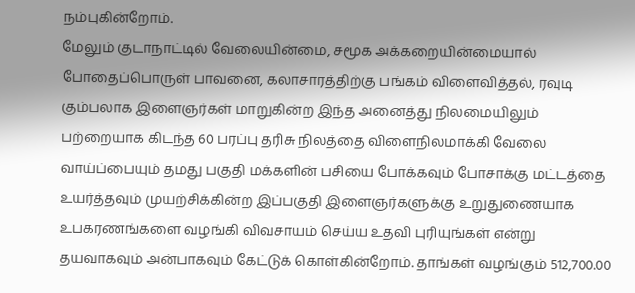நம்புகின்றோம்.
மேலும் குடாநாட்டில் வேலையின்மை, சமூக அக்கறையின்மையால் போதைப்பொருள் பாவனை, கலாசாரத்திற்கு பங்கம் விளைவித்தல், ரவுடி கும்பலாக இளைஞர்கள் மாறுகின்ற இந்த அனைத்து நிலமையிலும் பற்றையாக கிடந்த 60 பரப்பு தரிசு நிலத்தை விளைநிலமாக்கி வேலை வாய்ப்பையும் தமது பகுதி மக்களின் பசியை போக்கவும் போசாக்கு மட்டத்தை உயர்த்தவும் முயற்சிக்கின்ற இப்பகுதி இளைஞர்களுக்கு உறுதுணையாக உபகரணங்களை வழங்கி விவசாயம் செய்ய உதவி புரியுங்கள் என்று தயவாகவும் அன்பாகவும் கேட்டுக் கொள்கின்றோம். தாங்கள் வழங்கும் 512,700.00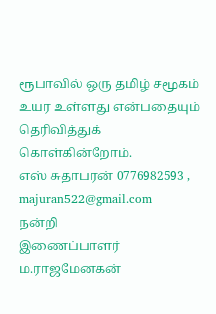ரூபாவில் ஒரு தமிழ் சமூகம் உயர உள்ளது என்பதையும் தெரிவித்துக் கொள்கின்றோம்.
எஸ் சுதாபரன் 0776982593 , majuran522@gmail.com
நன்றி
இணைப்பாளர்
ம.ராஜமேனகன்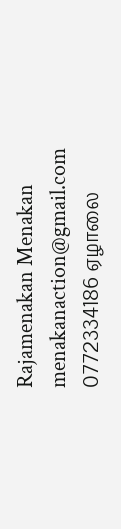Rajamenakan Menakan menakanaction@gmail.com 0772334186 ஏழாலை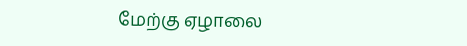மேற்கு ஏழாலை